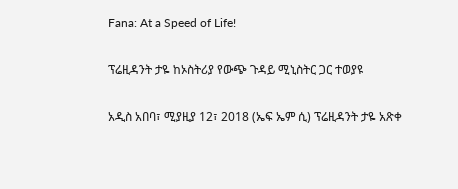Fana: At a Speed of Life!

ፕሬዚዳንት ታዬ ከኦስትሪያ የውጭ ጉዳይ ሚኒስትር ጋር ተወያዩ

አዲስ አበባ፣ ሚያዚያ 12፣ 2018 (ኤፍ ኤም ሲ) ፕሬዚዳንት ታዬ አጽቀ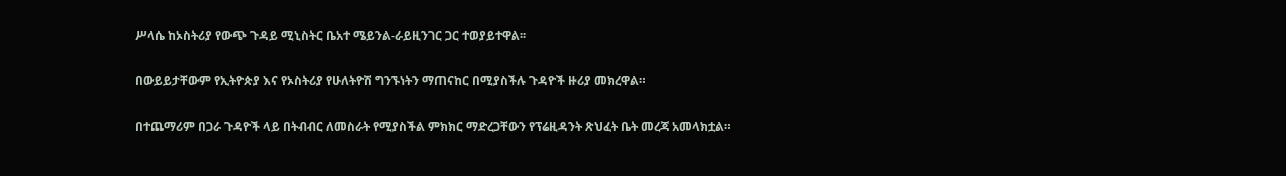ሥላሴ ከኦስትሪያ የውጭ ጉዳይ ሚኒስትር ቤአተ ሜይንል-ራይዚንገር ጋር ተወያይተዋል፡፡

በውይይታቸውም የኢትዮጵያ እና የኦስትሪያ የሁለትዮሽ ግንኙነትን ማጠናከር በሚያስችሉ ጉዳዮች ዙሪያ መክረዋል።

በተጨማሪም በጋራ ጉዳዮች ላይ በትብብር ለመስራት የሚያስችል ምክክር ማድረጋቸውን የፕሬዚዳንት ጽህፈት ቤት መረጃ አመላክቷል።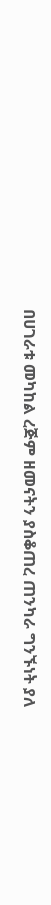በሀገራቱ መካከል ረጅም ዘመናትን ያስቆጠረ ጠንካራ ግንኙነት ያለ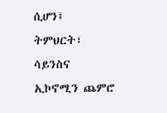ሲሆን፤ ትምህርት፣ ሳይንስና ኢኮኖሚን ጨምሮ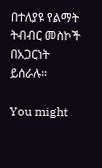በተለያዩ የልማት ትብብር መስኮች በአጋርነት ይሰራሉ።

You might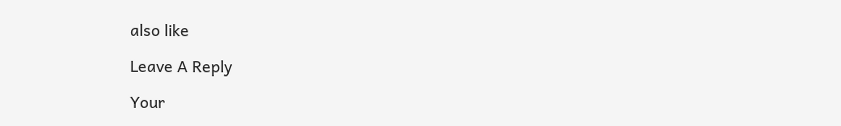also like

Leave A Reply

Your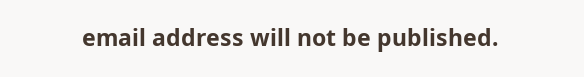email address will not be published.